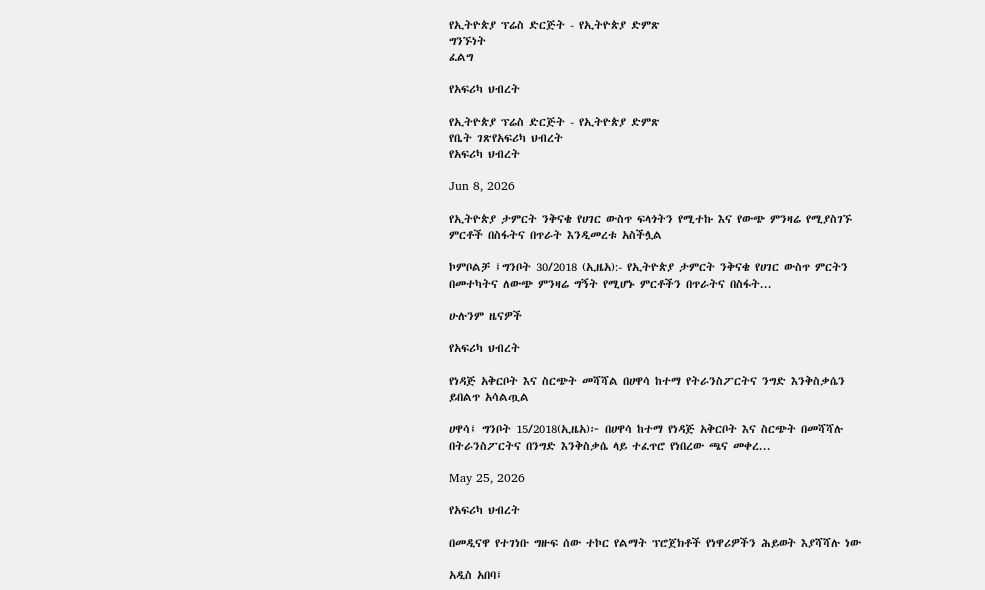የኢትዮጵያ ፕሬስ ድርጅት - የኢትዮጵያ ድምጽ
ግንኙነት
ፈልግ

የአፍሪካ ህብረት

የኢትዮጵያ ፕሬስ ድርጅት - የኢትዮጵያ ድምጽ
የቤት ገጽየአፍሪካ ህብረት
የአፍሪካ ህብረት

Jun 8, 2026

የኢትዮጵያ ታምርት ንቅናቄ የሀገር ውስጥ ፍላጎትን የሚተኩ እና የውጭ ምንዛሬ የሚያስገኙ ምርቶች በስፋትና በጥራት እንዲመረቱ አስችሏል

ኮምቦልቻ ፤ግንቦት 30/2018 (ኢዜአ):- የኢትዮጵያ ታምርት ንቅናቄ የሀገር ውስጥ ምርትን በመተካትና ለውጭ ምንዛሬ ግኝት የሚሆኑ ምርቶችን በጥራትና በስፋት...

ሁሉንም ዜናዎች

የአፍሪካ ህብረት

የነዳጅ አቅርቦት እና ስርጭት መሻሻል በሀዋሳ ከተማ የትራንስፖርትና ንግድ እንቅስቃሴን ይበልጥ አሳልጧል

ሀዋሳ፤ ግንቦት 15/2018(ኢዜአ)፦ በሀዋሳ ከተማ የነዳጅ አቅርቦት እና ስርጭት በመሻሻሉ በትራንስፖርትና በንግድ እንቅስቃሴ ላይ ተፈጥሮ የነበረው ጫና መቀረ...

May 25, 2026

የአፍሪካ ህብረት

በመዲናዋ የተገነቡ ግዙፍ ሰው ተኮር የልማት ፕሮጀክቶች የነዋሪዎችን ሕይወት እያሻሻሉ ነው

አዲስ አበባ፤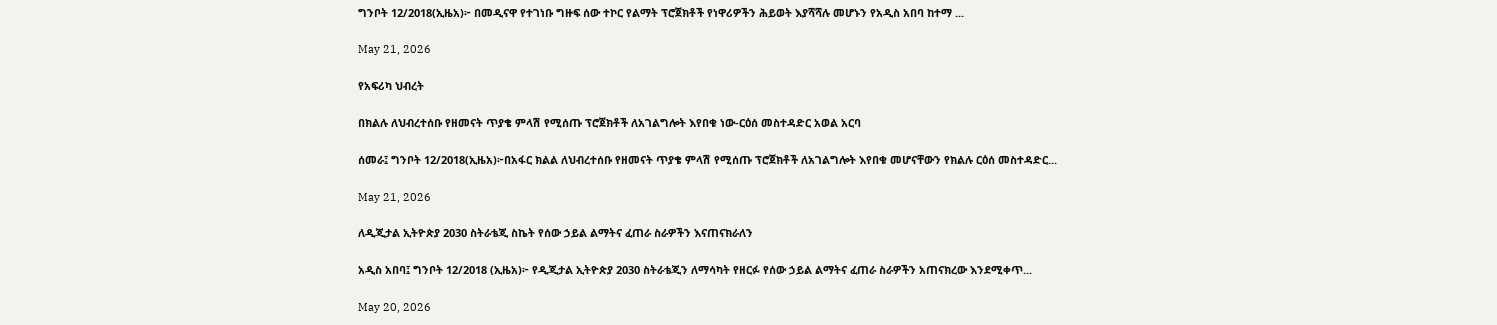ግንቦት 12/2018(ኢዜአ)፦ በመዲናዋ የተገነቡ ግዙፍ ሰው ተኮር የልማት ፕሮጀክቶች የነዋሪዎችን ሕይወት እያሻሻሉ መሆኑን የአዲስ አበባ ከተማ ...

May 21, 2026

የአፍሪካ ህብረት

በክልሉ ለህብረተሰቡ የዘመናት ጥያቄ ምላሽ የሚሰጡ ፕሮጀክቶች ለአገልግሎት እየበቁ ነው-ርዕሰ መስተዳድር አወል አርባ

ሰመራ፤ ግንቦት 12/2018(ኢዜአ)፦በአፋር ክልል ለህብረተሰቡ የዘመናት ጥያቄ ምላሽ የሚሰጡ ፕሮጀክቶች ለአገልግሎት እየበቁ መሆናቸውን የክልሉ ርዕሰ መስተዳድር...

May 21, 2026

ለዲጂታል ኢትዮጵያ 2030 ስትራቴጂ ስኬት የሰው ኃይል ልማትና ፈጠራ ስራዎችን እናጠናክራለን

አዲስ አበባ፤ ግንቦት 12/2018 (ኢዜአ)፦ የዲጂታል ኢትዮጵያ 2030 ስትራቴጂን ለማሳካት የዘርፉ የሰው ኃይል ልማትና ፈጠራ ስራዎችን አጠናክረው እንደሚቀጥ...

May 20, 2026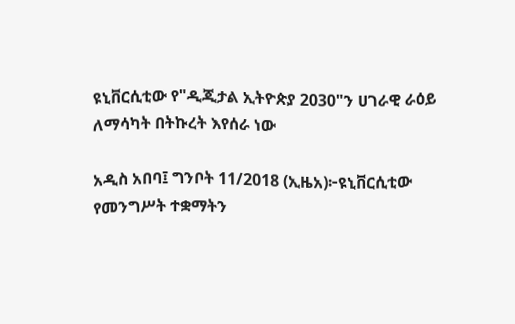ዩኒቨርሲቲው የ"ዲጂታል ኢትዮጵያ 2030"ን ሀገራዊ ራዕይ ለማሳካት በትኩረት እየሰራ ነው

አዲስ አበባ፤ ግንቦት 11/2018 (ኢዜአ)፦ዩኒቨርሲቲው የመንግሥት ተቋማትን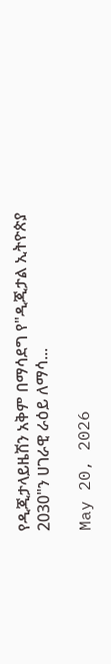የዲጂታላይዜሽን አቅም በማሳደግ የ"ዲጂታል ኢትዮጵያ 2030"ን ሀገራዊ ራዕይ ለማሳ...

May 20, 2026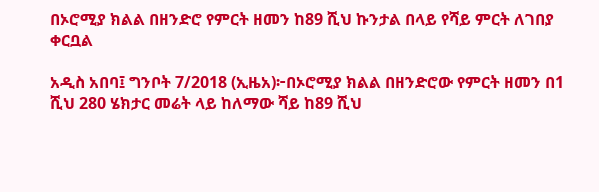በኦሮሚያ ክልል በዘንድሮ የምርት ዘመን ከ89 ሺህ ኩንታል በላይ የሻይ ምርት ለገበያ ቀርቧል

አዲስ አበባ፤ ግንቦት 7/2018 (ኢዜአ)፦በኦሮሚያ ክልል በዘንድሮው የምርት ዘመን በ1 ሺህ 280 ሄክታር መሬት ላይ ከለማው ሻይ ከ89 ሺህ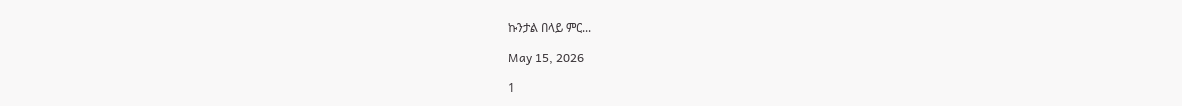ኩንታል በላይ ምር...

May 15, 2026

1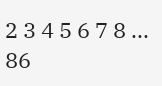2 3 4 5 6 7 8 ... 86